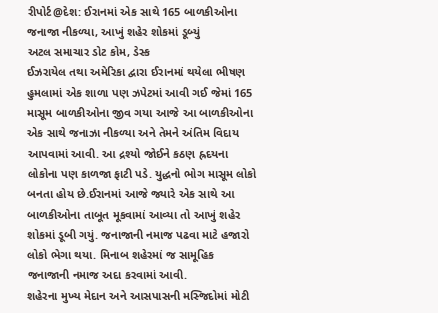રીપોર્ટ@દેશ: ઈરાનમાં એક સાથે 165 બાળકીઓના જનાજા નીકળ્યા, આખું શહેર શોકમાં ડૂબ્યું
અટલ સમાચાર ડોટ કોમ, ડેસ્ક
ઈઝરાયેલ તથા અમેરિકા દ્વારા ઈરાનમાં થયેલા ભીષણ હુમલામાં એક શાળા પણ ઝપેટમાં આવી ગઈ જેમાં 165 માસૂમ બાળકીઓના જીવ ગયા આજે આ બાળકીઓના એક સાથે જનાઝા નીકળ્યા અને તેમને અંતિમ વિદાય આપવામાં આવી. આ દ્રશ્યો જોઈને કઠણ હ્રદયના લોકોના પણ કાળજા ફાટી પડે. યુદ્ધનો ભોગ માસૂમ લોકો બનતા હોય છે.ઈરાનમાં આજે જ્યારે એક સાથે આ બાળકીઓના તાબૂત મૂકવામાં આવ્યા તો આખું શહેર શોકમાં ડૂબી ગયું. જનાજાની નમાજ પઢવા માટે હજારો લોકો ભેગા થયા. મિનાબ શહેરમાં જ સામૂહિક જનાજાની નમાજ અદા કરવામાં આવી.
શહેરના મુખ્ય મેદાન અને આસપાસની મસ્જિદોમાં મોટી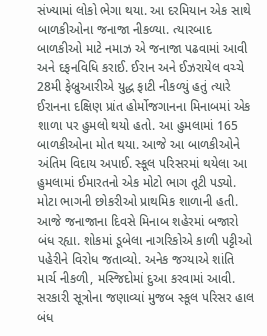સંખ્યામાં લોકો ભેગા થયા. આ દરમિયાન એક સાથે બાળકીઓના જનાજા નીકળ્યા. ત્યારબાદ બાળકીઓ માટે નમાઝ એ જનાજા પઢવામાં આવી અને દફનવિધિ કરાઈ. ઈરાન અને ઈઝરાયેલ વચ્ચે 28મી ફેબ્રુઆરીએ યુદ્ધ ફાટી નીકળ્યું હતું ત્યારે ઈરાનના દક્ષિણ પ્રાંત હોર્મોજગાનના મિનાબમાં એક શાળા પર હુમલો થયો હતો. આ હુમલામાં 165 બાળકીઓના મોત થયા. આજે આ બાળકીઓને અંતિમ વિદાય અપાઈ. સ્કૂલ પરિસરમાં થયેલા આ હુમલામાં ઈમારતનો એક મોટો ભાગ તૂટી પડ્યો. મોટા ભાગની છોકરીઓ પ્રાથમિક શાળાની હતી.
આજે જનાજાના દિવસે મિનાબ શહેરમાં બજારો બંધ રહ્યા. શોકમાં ડૂબેલા નાગરિકોએ કાળી પટ્ટીઓ પહેરીને વિરોધ જતાવ્યો. અનેક જગ્યાએ શાંતિ માર્ચ નીકળી, મસ્જિદોમાં દુઆ કરવામાં આવી. સરકારી સૂત્રોના જણાવ્યાં મુજબ સ્કૂલ પરિસર હાલ બંધ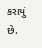કરાયું છે.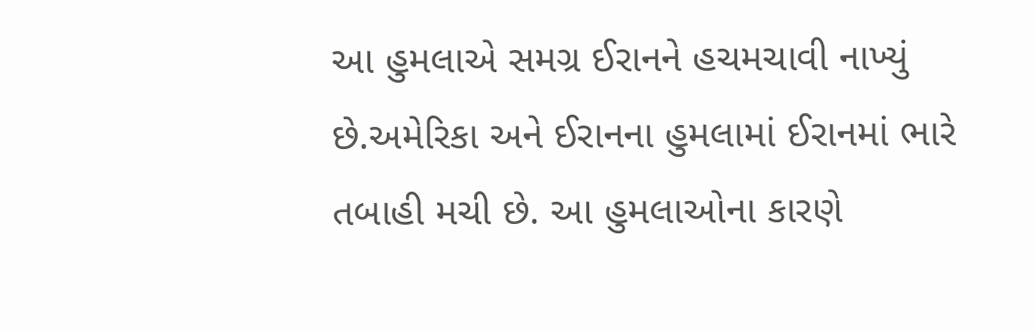આ હુમલાએ સમગ્ર ઈરાનને હચમચાવી નાખ્યું છે.અમેરિકા અને ઈરાનના હુમલામાં ઈરાનમાં ભારે તબાહી મચી છે. આ હુમલાઓના કારણે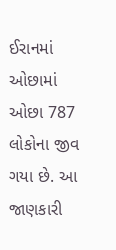ઈરાનમાં ઓછામાં ઓછા 787 લોકોના જીવ ગયા છે. આ જાણકારી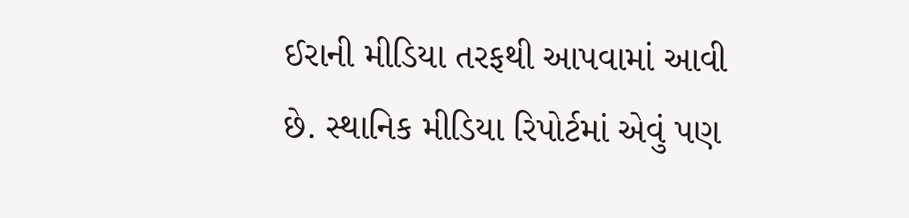ઈરાની મીડિયા તરફથી આપવામાં આવી છે. સ્થાનિક મીડિયા રિપોર્ટમાં એવું પણ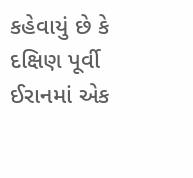કહેવાયું છે કે દક્ષિણ પૂર્વી ઈરાનમાં એક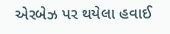એરબેઝ પર થયેલા હવાઈ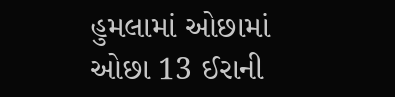હુમલામાં ઓછામાં ઓછા 13 ઈરાની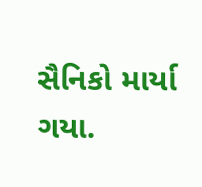સૈનિકો માર્યા ગયા.